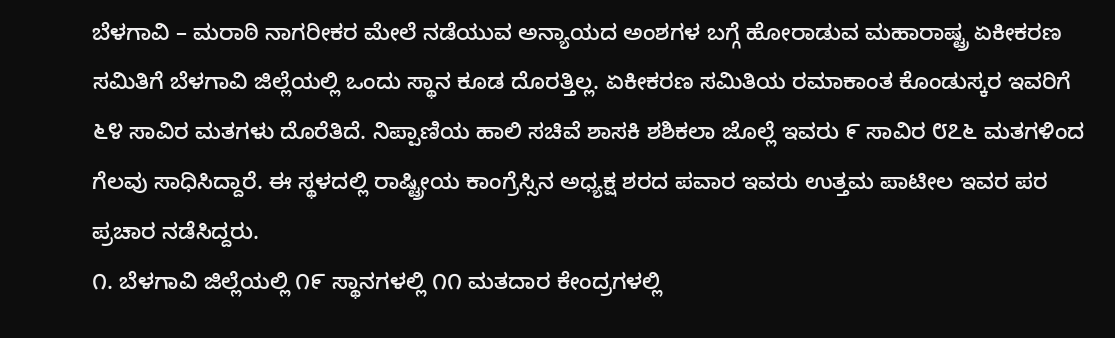ಬೆಳಗಾವಿ – ಮರಾಠಿ ನಾಗರೀಕರ ಮೇಲೆ ನಡೆಯುವ ಅನ್ಯಾಯದ ಅಂಶಗಳ ಬಗ್ಗೆ ಹೋರಾಡುವ ಮಹಾರಾಷ್ಟ್ರ ಏಕೀಕರಣ ಸಮಿತಿಗೆ ಬೆಳಗಾವಿ ಜಿಲ್ಲೆಯಲ್ಲಿ ಒಂದು ಸ್ಥಾನ ಕೂಡ ದೊರತ್ತಿಲ್ಲ. ಏಕೀಕರಣ ಸಮಿತಿಯ ರಮಾಕಾಂತ ಕೊಂಡುಸ್ಕರ ಇವರಿಗೆ ೬೪ ಸಾವಿರ ಮತಗಳು ದೊರೆತಿದೆ. ನಿಪ್ಪಾಣಿಯ ಹಾಲಿ ಸಚಿವೆ ಶಾಸಕಿ ಶಶಿಕಲಾ ಜೊಲ್ಲೆ ಇವರು ೯ ಸಾವಿರ ೮೭೬ ಮತಗಳಿಂದ ಗೆಲವು ಸಾಧಿಸಿದ್ದಾರೆ. ಈ ಸ್ಥಳದಲ್ಲಿ ರಾಷ್ಟ್ರೀಯ ಕಾಂಗ್ರೆಸ್ಸಿನ ಅಧ್ಯಕ್ಷ ಶರದ ಪವಾರ ಇವರು ಉತ್ತಮ ಪಾಟೀಲ ಇವರ ಪರ ಪ್ರಚಾರ ನಡೆಸಿದ್ದರು.
೧. ಬೆಳಗಾವಿ ಜಿಲ್ಲೆಯಲ್ಲಿ ೧೯ ಸ್ಥಾನಗಳಲ್ಲಿ ೧೧ ಮತದಾರ ಕೇಂದ್ರಗಳಲ್ಲಿ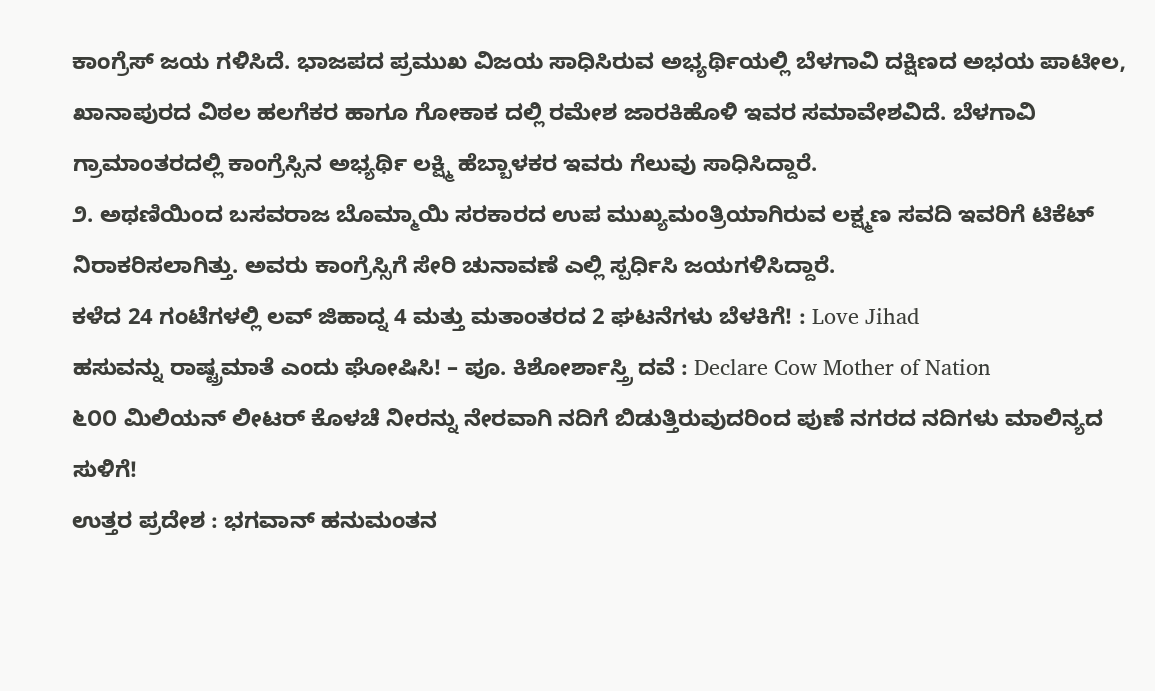ಕಾಂಗ್ರೆಸ್ ಜಯ ಗಳಿಸಿದೆ. ಭಾಜಪದ ಪ್ರಮುಖ ವಿಜಯ ಸಾಧಿಸಿರುವ ಅಭ್ಯರ್ಥಿಯಲ್ಲಿ ಬೆಳಗಾವಿ ದಕ್ಷಿಣದ ಅಭಯ ಪಾಟೀಲ, ಖಾನಾಪುರದ ವಿಠಲ ಹಲಗೆಕರ ಹಾಗೂ ಗೋಕಾಕ ದಲ್ಲಿ ರಮೇಶ ಜಾರಕಿಹೊಳಿ ಇವರ ಸಮಾವೇಶವಿದೆ. ಬೆಳಗಾವಿ ಗ್ರಾಮಾಂತರದಲ್ಲಿ ಕಾಂಗ್ರೆಸ್ಸಿನ ಅಭ್ಯರ್ಥಿ ಲಕ್ಷ್ಮಿ ಹೆಬ್ಬಾಳಕರ ಇವರು ಗೆಲುವು ಸಾಧಿಸಿದ್ದಾರೆ.
೨. ಅಥಣಿಯಿಂದ ಬಸವರಾಜ ಬೊಮ್ಮಾಯಿ ಸರಕಾರದ ಉಪ ಮುಖ್ಯಮಂತ್ರಿಯಾಗಿರುವ ಲಕ್ಷ್ಮಣ ಸವದಿ ಇವರಿಗೆ ಟಿಕೆಟ್ ನಿರಾಕರಿಸಲಾಗಿತ್ತು. ಅವರು ಕಾಂಗ್ರೆಸ್ಸಿಗೆ ಸೇರಿ ಚುನಾವಣೆ ಎಲ್ಲಿ ಸ್ಪರ್ಧಿಸಿ ಜಯಗಳಿಸಿದ್ದಾರೆ.
ಕಳೆದ 24 ಗಂಟೆಗಳಲ್ಲಿ ಲವ್ ಜಿಹಾದ್ನ 4 ಮತ್ತು ಮತಾಂತರದ 2 ಘಟನೆಗಳು ಬೆಳಕಿಗೆ! : Love Jihad
ಹಸುವನ್ನು ರಾಷ್ಟ್ರಮಾತೆ ಎಂದು ಘೋಷಿಸಿ! – ಪೂ. ಕಿಶೋರ್ಶಾಸ್ತ್ರಿ ದವೆ : Declare Cow Mother of Nation
೬೦೦ ಮಿಲಿಯನ್ ಲೀಟರ್ ಕೊಳಚೆ ನೀರನ್ನು ನೇರವಾಗಿ ನದಿಗೆ ಬಿಡುತ್ತಿರುವುದರಿಂದ ಪುಣೆ ನಗರದ ನದಿಗಳು ಮಾಲಿನ್ಯದ ಸುಳಿಗೆ!
ಉತ್ತರ ಪ್ರದೇಶ : ಭಗವಾನ್ ಹನುಮಂತನ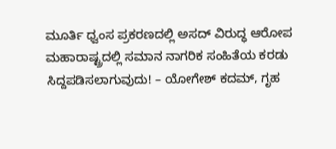ಮೂರ್ತಿ ಧ್ವಂಸ ಪ್ರಕರಣದಲ್ಲಿ ಅಸದ್ ವಿರುದ್ಧ ಆರೋಪ
ಮಹಾರಾಷ್ಟ್ರದಲ್ಲಿ ಸಮಾನ ನಾಗರಿಕ ಸಂಹಿತೆಯ ಕರಡು ಸಿದ್ದಪಡಿಸಲಾಗುವುದು! – ಯೋಗೇಶ್ ಕದಮ್, ಗೃಹ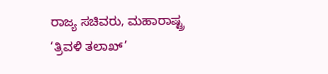ರಾಜ್ಯ ಸಚಿವರು, ಮಹಾರಾಷ್ಟ್ರ
‘ತ್ರಿವಳಿ ತಲಾಖ್’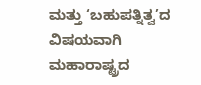ಮತ್ತು ‘ಬಹುಪತ್ನಿತ್ವ’ದ ವಿಷಯವಾಗಿ ಮಹಾರಾಷ್ಟ್ರದ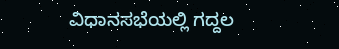ವಿಧಾನಸಭೆಯಲ್ಲಿ ಗದ್ದಲ